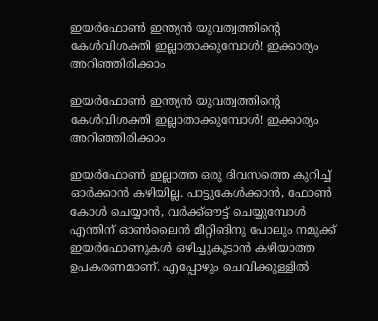ഇയര്‍ഫോണ്‍ ഇന്ത്യന്‍ യുവത്വത്തിന്റെ കേള്‍വിശക്തി ഇല്ലാതാക്കുമ്പോള്‍! ഇക്കാര്യം അറിഞ്ഞിരിക്കാം

ഇയര്‍ഫോണ്‍ ഇന്ത്യന്‍ യുവത്വത്തിന്റെ കേള്‍വിശക്തി ഇല്ലാതാക്കുമ്പോള്‍! ഇക്കാര്യം അറിഞ്ഞിരിക്കാം

ഇയര്‍ഫോണ്‍ ഇല്ലാത്ത ഒരു ദിവസത്തെ കുറിച്ച് ഓര്‍ക്കാന്‍ കഴിയില്ല. പാട്ടുകേള്‍ക്കാന്‍, ഫോണ്‍ കോള്‍ ചെയ്യാന്‍, വര്‍ക്ക്ഔട്ട് ചെയ്യുമ്പോള്‍ എന്തിന് ഓണ്‍ലൈന്‍ മീറ്റിങിനു പോലും നമുക്ക് ഇയര്‍ഫോണുകള്‍ ഒഴിച്ചുകൂടാന്‍ കഴിയാത്ത ഉപകരണമാണ്. എപ്പോഴും ചെവിക്കുള്ളില്‍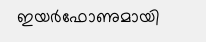ഇയര്‍ഫോണുമായി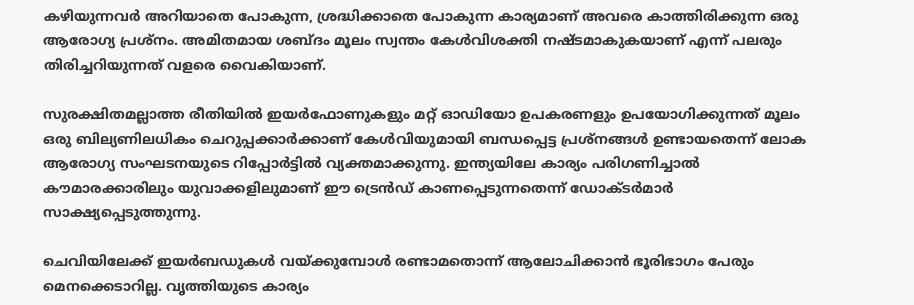കഴിയുന്നവര്‍ അറിയാതെ പോകുന്ന, ശ്രദ്ധിക്കാതെ പോകുന്ന കാര്യമാണ് അവരെ കാത്തിരിക്കുന്ന ഒരു ആരോഗ്യ പ്രശ്നം. അമിതമായ ശബ്ദം മൂലം സ്വന്തം കേള്‍വിശക്തി നഷ്ടമാകുകയാണ് എന്ന് പലരും തിരിച്ചറിയുന്നത് വളരെ വൈകിയാണ്.

സുരക്ഷിതമല്ലാത്ത രീതിയില്‍ ഇയര്‍ഫോണുകളും മറ്റ് ഓഡിയോ ഉപകരണളും ഉപയോഗിക്കുന്നത് മൂലം ഒരു ബില്യണിലധികം ചെറുപ്പക്കാര്‍ക്കാണ് കേള്‍വിയുമായി ബന്ധപ്പെട്ട പ്രശ്നങ്ങള്‍ ഉണ്ടായതെന്ന് ലോക ആരോഗ്യ സംഘടനയുടെ റിപ്പോര്‍ട്ടില്‍ വ്യക്തമാക്കുന്നു. ഇന്ത്യയിലേ കാര്യം പരിഗണിച്ചാല്‍ കൗമാരക്കാരിലും യുവാക്കളിലുമാണ് ഈ ട്രെന്‍ഡ് കാണപ്പെടുന്നതെന്ന് ഡോക്ടര്‍മാര്‍ സാക്ഷ്യപ്പെടുത്തുന്നു.

ചെവിയിലേക്ക് ഇയര്‍ബഡുകള്‍ വയ്ക്കുമ്പോള്‍ രണ്ടാമതൊന്ന് ആലോചിക്കാന്‍ ഭൂരിഭാഗം പേരും മെനക്കെടാറില്ല. വൃത്തിയുടെ കാര്യം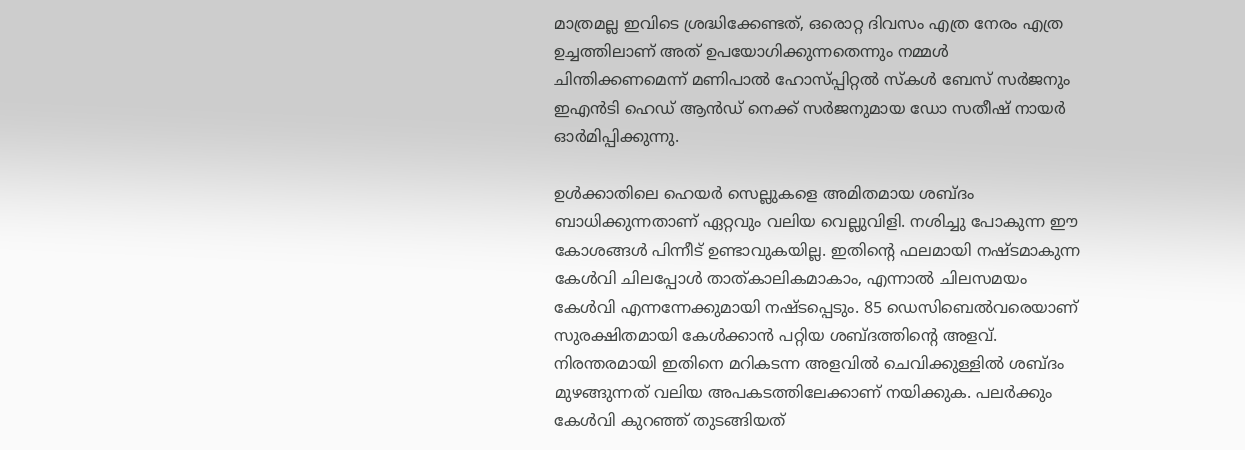മാത്രമല്ല ഇവിടെ ശ്രദ്ധിക്കേണ്ടത്, ഒരൊറ്റ ദിവസം എത്ര നേരം എത്ര ഉച്ചത്തിലാണ് അത് ഉപയോഗിക്കുന്നതെന്നും നമ്മള്‍ ചിന്തിക്കണമെന്ന് മണിപാല്‍ ഹോസ്പ്പിറ്റല്‍ സ്‌കള്‍ ബേസ് സര്‍ജനും ഇഎന്‍ടി ഹെഡ് ആന്‍ഡ് നെക്ക് സര്‍ജനുമായ ഡോ സതീഷ് നായര്‍ ഓര്‍മിപ്പിക്കുന്നു.

ഉള്‍ക്കാതിലെ ഹെയര്‍ സെല്ലുകളെ അമിതമായ ശബ്ദം ബാധിക്കുന്നതാണ് ഏറ്റവും വലിയ വെല്ലുവിളി. നശിച്ചു പോകുന്ന ഈ കോശങ്ങള്‍ പിന്നീട് ഉണ്ടാവുകയില്ല. ഇതിന്റെ ഫലമായി നഷ്ടമാകുന്ന കേള്‍വി ചിലപ്പോള്‍ താത്കാലികമാകാം, എന്നാല്‍ ചിലസമയം കേള്‍വി എന്നന്നേക്കുമായി നഷ്ടപ്പെടും. 85 ഡെസിബെല്‍വരെയാണ് സുരക്ഷിതമായി കേള്‍ക്കാന്‍ പറ്റിയ ശബ്ദത്തിന്റെ അളവ്. നിരന്തരമായി ഇതിനെ മറികടന്ന അളവില്‍ ചെവിക്കുള്ളില്‍ ശബ്ദം മുഴങ്ങുന്നത് വലിയ അപകടത്തിലേക്കാണ് നയിക്കുക. പലര്‍ക്കും കേള്‍വി കുറഞ്ഞ് തുടങ്ങിയത്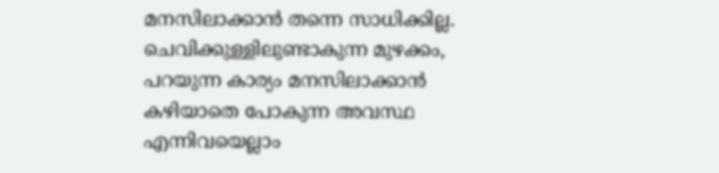മനസിലാക്കാന്‍ തന്നെ സാധിക്കില്ല. ചെവിക്കുള്ളിലുണ്ടാകുന്ന മുഴക്കം, പറയുന്ന കാര്യം മനസിലാക്കാന്‍ കഴിയാതെ പോകുന്ന അവസ്ഥ എന്നിവയെല്ലാം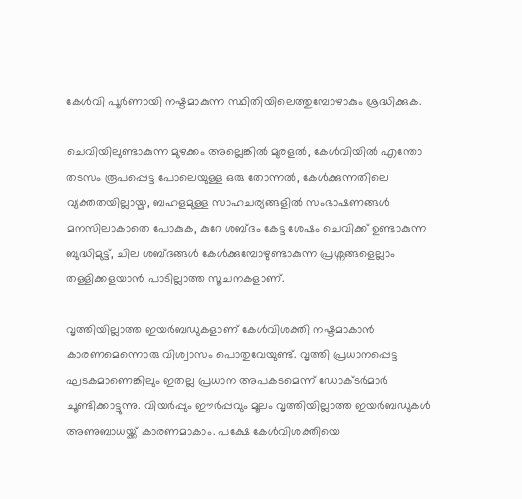കേള്‍വി പൂര്‍ണായി നഷ്ടമാകുന്ന സ്ഥിതിയിലെത്തുമ്പോഴാകും ശ്രദ്ധിക്കുക.

ചെവിയിലുണ്ടാകുന്ന മുഴക്കം അല്ലെങ്കില്‍ മുരളല്‍, കേള്‍വിയില്‍ എന്തോ തടസം രൂപപ്പെട്ട പോലെയുള്ള ഒരു തോന്നല്‍, കേള്‍ക്കുന്നതിലെ വ്യക്തതയില്ലായ്മ, ബഹളമുള്ള സാഹചര്യങ്ങളില്‍ സംഭാഷണങ്ങള്‍ മനസിലാകാതെ പോകുക, കുറേ ശബ്ദം കേട്ട ശേഷം ചെവിക്ക് ഉണ്ടാകുന്ന ബുദ്ധിമുട്ട്, ചില ശബ്ദങ്ങള്‍ കേള്‍ക്കുമ്പോഴുണ്ടാകുന്ന പ്രശ്നങ്ങളെല്ലാം തള്ളിക്കളയാന്‍ പാടില്ലാത്ത സൂചനകളാണ്.

വൃത്തിയില്ലാത്ത ഇയര്‍ബഡുകളാണ് കേള്‍വിശക്തി നഷ്ടമാകാന്‍ കാരണമെന്നൊരു വിശ്വാസം പൊതുവേയുണ്ട്. വൃത്തി പ്രധാനപ്പെട്ട ഘടകമാണെങ്കിലും ഇതല്ല പ്രധാന അപകടമെന്ന് ഡോക്ടര്‍മാര്‍ ചൂണ്ടിക്കാട്ടുന്നു. വിയര്‍പ്പും ഈര്‍പ്പവും മൂലം വൃത്തിയില്ലാത്ത ഇയര്‍ബഡുകള്‍ അണുബാധയ്ക്ക് കാരണമാകാം. പക്ഷേ കേള്‍വിശക്തിയെ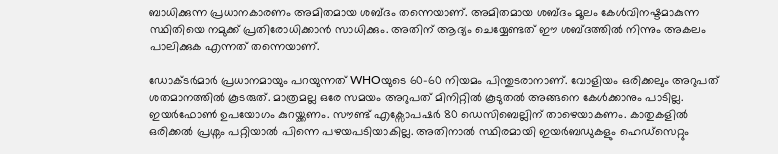ബാധിക്കുന്ന പ്രധാനകാരണം അമിതമായ ശബ്ദം തന്നെയാണ്. അമിതമായ ശബ്ദം മൂലം കേള്‍വിനഷ്ടമാകുന്ന സ്ഥിതിയെ നമുക്ക് പ്രതിരോധിക്കാന്‍ സാധിക്കും. അതിന് ആദ്യം ചെയ്യേണ്ടത് ഈ ശബ്ദത്തില്‍ നിന്നും അകലം പാലിക്കുക എന്നത് തന്നെയാണ്.

ഡോക്ടര്‍മാര്‍ പ്രധാനമായും പറയുന്നത് WHOയുടെ 60-60 നിയമം പിന്തുടരാനാണ്. വോളിയം ഒരിക്കലും അറുപത് ശതമാനത്തില്‍ കൂടരുത്. മാത്രമല്ല ഒരേ സമയം അറുപത് മിനിറ്റില്‍ കൂടുതല്‍ അങ്ങനെ കേള്‍ക്കാനും പാടില്ല. ഇയര്‍ഫോണ്‍ ഉപയോഗം കുറയ്ക്കണം. സൗണ്ട് എക്സോപഷര്‍ 80 ഡെസിബെല്ലിന് താഴെയാകണം. കാതുകളില്‍ ഒരിക്കല്‍ പ്രശ്നം പറ്റിയാല്‍ പിന്നെ പഴയപടിയാകില്ല. അതിനാല്‍ സ്ഥിരമായി ഇയര്‍ബഡുകളും ഹെഡ്സെറ്റും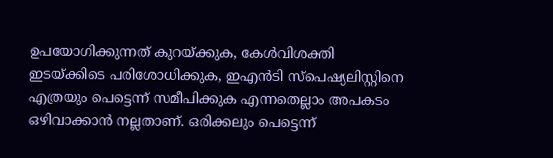ഉപയോഗിക്കുന്നത് കുറയ്ക്കുക, കേള്‍വിശക്തി ഇടയ്ക്കിടെ പരിശോധിക്കുക, ഇഎന്‍ടി സ്പെഷ്യലിസ്റ്റിനെ എത്രയും പെട്ടെന്ന് സമീപിക്കുക എന്നതെല്ലാം അപകടം ഒഴിവാക്കാന്‍ നല്ലതാണ്. ഒരിക്കലും പെട്ടെന്ന്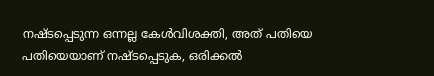നഷ്ടപ്പെടുന്ന ഒന്നല്ല കേള്‍വിശക്തി, അത് പതിയെ പതിയെയാണ് നഷ്ടപ്പെടുക, ഒരിക്കല്‍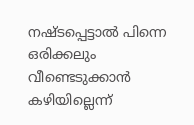നഷ്ടപ്പെട്ടാല്‍ പിന്നെ ഒരിക്കലും വീണ്ടെടുക്കാന്‍ കഴിയില്ലെന്ന്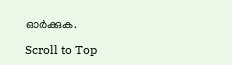ഓര്‍ക്കുക.

Scroll to Top